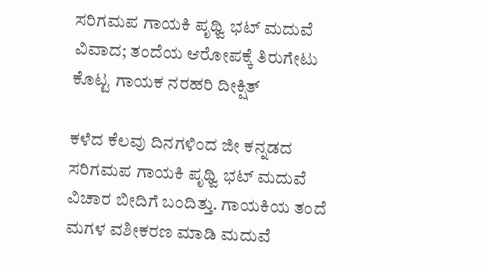ಸರಿಗಮಪ ಗಾಯಕಿ ಪೃಥ್ವಿ ಭಟ್ ಮದುವೆ ವಿವಾದ; ತಂದೆಯ ಆರೋಪಕ್ಕೆ ತಿರುಗೇಟು ಕೊಟ್ಟ ಗಾಯಕ ನರಹರಿ ದೀಕ್ಷಿತ್

ಕಳೆದ ಕೆಲವು ದಿನಗಳಿಂದ ಜೀ ಕನ್ನಡದ ಸರಿಗಮಪ ಗಾಯಕಿ ಪೃಥ್ವಿ ಭಟ್ ಮದುವೆ ವಿಚಾರ ಬೀದಿಗೆ ಬಂದಿತ್ತು. ಗಾಯಕಿಯ ತಂದೆ ಮಗಳ ವಶೀಕರಣ ಮಾಡಿ ಮದುವೆ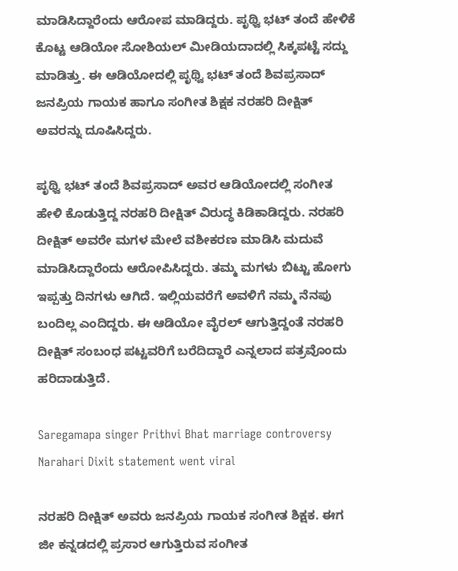ಮಾಡಿಸಿದ್ದಾರೆಂದು ಆರೋಪ ಮಾಡಿದ್ದರು. ಪೃಥ್ವಿ ಭಟ್ ತಂದೆ ಹೇಳಿಕೆ ಕೊಟ್ಟ ಆಡಿಯೋ ಸೋಶಿಯಲ್ ಮೀಡಿಯದಾದಲ್ಲಿ ಸಿಕ್ಕಪಟ್ಟೆ ಸದ್ದು ಮಾಡಿತ್ತು. ಈ ಆಡಿಯೋದಲ್ಲಿ ಪೃಥ್ವಿ ಭಟ್ ತಂದೆ ಶಿವಪ್ರಸಾದ್ ಜನಪ್ರಿಯ ಗಾಯಕ ಹಾಗೂ ಸಂಗೀತ ಶಿಕ್ಷಕ ನರಹರಿ ದೀಕ್ಷಿತ್ ಅವರನ್ನು ದೂಷಿಸಿದ್ದರು.

ಪೃಥ್ವಿ ಭಟ್ ತಂದೆ ಶಿವಪ್ರಸಾದ್ ಅವರ ಆಡಿಯೋದಲ್ಲಿ ಸಂಗೀತ ಹೇಳಿ ಕೊಡುತ್ತಿದ್ದ ನರಹರಿ ದೀಕ್ಷಿತ್ ವಿರುದ್ಧ ಕಿಡಿಕಾಡಿದ್ದರು. ನರಹರಿ ದೀಕ್ಷಿತ್ ಅವರೇ ಮಗಳ ಮೇಲೆ ವಶೀಕರಣ ಮಾಡಿಸಿ ಮದುವೆ ಮಾಡಿಸಿದ್ದಾರೆಂದು ಆರೋಪಿಸಿದ್ದರು. ತಮ್ಮ ಮಗಳು ಬಿಟ್ಟು ಹೋಗು ಇಪ್ಪತ್ತು ದಿನಗಳು ಆಗಿದೆ. ಇಲ್ಲಿಯವರೆಗೆ ಅವಳಿಗೆ ನಮ್ಮ ನೆನಪು ಬಂದಿಲ್ಲ ಎಂದಿದ್ದರು. ಈ ಆಡಿಯೋ ವೈರಲ್ ಆಗುತ್ತಿದ್ದಂತೆ ನರಹರಿ ದೀಕ್ಷಿತ್ ಸಂಬಂಧ ಪಟ್ಟವರಿಗೆ ಬರೆದಿದ್ದಾರೆ ಎನ್ನಲಾದ ಪತ್ರವೊಂದು ಹರಿದಾಡುತ್ತಿದೆ.

Saregamapa singer Prithvi Bhat marriage controversy Narahari Dixit statement went viral

ನರಹರಿ ದೀಕ್ಷಿತ್ ಅವರು ಜನಪ್ರಿಯ ಗಾಯಕ ಸಂಗೀತ ಶಿಕ್ಷಕ. ಈಗ ಜೀ ಕನ್ನಡದಲ್ಲಿ ಪ್ರಸಾರ ಆಗುತ್ತಿರುವ ಸಂಗೀತ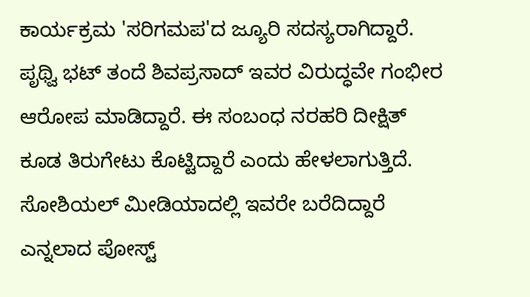ಕಾರ್ಯಕ್ರಮ 'ಸರಿಗಮಪ'ದ ಜ್ಯೂರಿ ಸದಸ್ಯರಾಗಿದ್ದಾರೆ. ಪೃಥ್ವಿ ಭಟ್ ತಂದೆ ಶಿವಪ್ರಸಾದ್ ಇವರ ವಿರುದ್ಧವೇ ಗಂಭೀರ ಆರೋಪ ಮಾಡಿದ್ದಾರೆ. ಈ ಸಂಬಂಧ ನರಹರಿ ದೀಕ್ಷಿತ್ ಕೂಡ ತಿರುಗೇಟು ಕೊಟ್ಟಿದ್ದಾರೆ ಎಂದು ಹೇಳಲಾಗುತ್ತಿದೆ. ಸೋಶಿಯಲ್ ಮೀಡಿಯಾದಲ್ಲಿ ಇವರೇ ಬರೆದಿದ್ದಾರೆ ಎನ್ನಲಾದ ಪೋಸ್ಟ್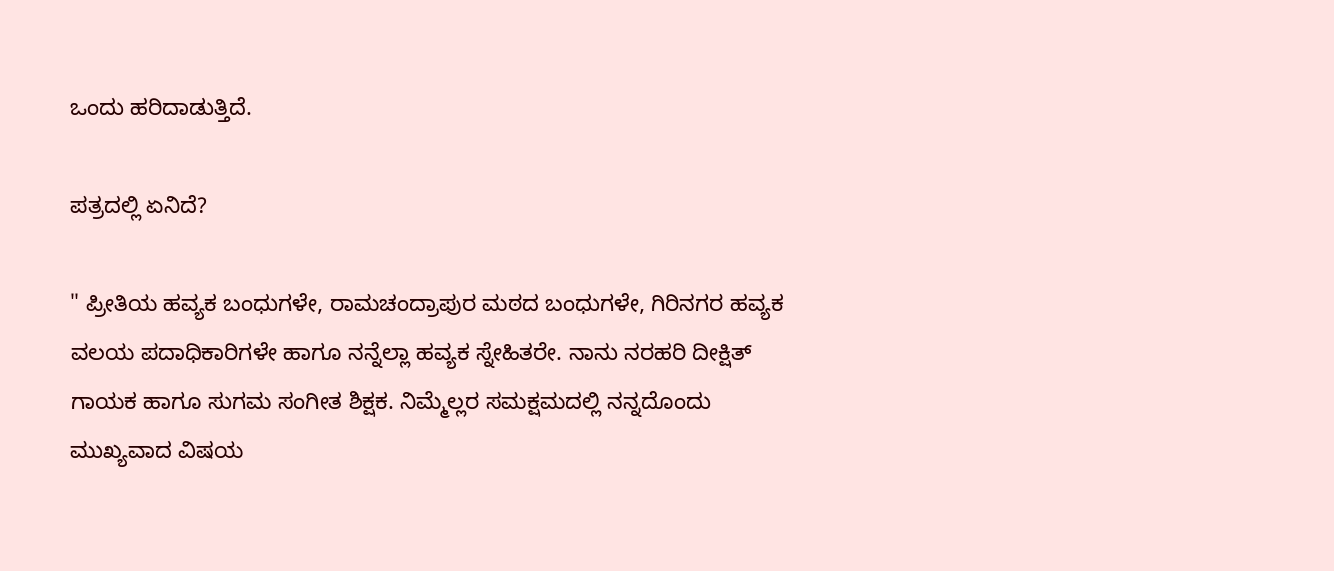ಒಂದು ಹರಿದಾಡುತ್ತಿದೆ.

ಪತ್ರದಲ್ಲಿ ಏನಿದೆ?

" ಪ್ರೀತಿಯ ಹವ್ಯಕ ಬಂಧುಗಳೇ, ರಾಮಚಂದ್ರಾಪುರ ಮಠದ ಬಂಧುಗಳೇ, ಗಿರಿನಗರ ಹವ್ಯಕ ವಲಯ ಪದಾಧಿಕಾರಿಗಳೇ ಹಾಗೂ ನನ್ನೆಲ್ಲಾ ಹವ್ಯಕ ಸ್ನೇಹಿತರೇ. ನಾನು ನರಹರಿ ದೀಕ್ಷಿತ್ ಗಾಯಕ ಹಾಗೂ ಸುಗಮ ಸಂಗೀತ ಶಿಕ್ಷಕ. ನಿಮ್ಮೆಲ್ಲರ ಸಮಕ್ಷಮದಲ್ಲಿ ನನ್ನದೊಂದು ಮುಖ್ಯವಾದ ವಿಷಯ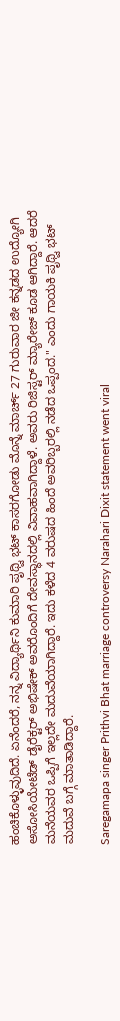ಹಂಚಿಕೊಳ್ಳುವುದಿದೆ. ಏನೆಂದರೆ, ನನ್ನ ವಿದ್ಯಾರ್ಥಿನಿ ಕುಮಾರಿ ಪೃಥ್ವಿ ಭಟ್ ಕಾಸರಗೋಡು ಮೊನ್ನೆ ಮಾರ್ಚ್ 27 ಗುರುವಾರ ಜೀ ಕನ್ನಡದ ಉದ್ಯೋಗಿ ಅಸೋಸಿಯೇಟೆಡ್ ಡೈರೆಕ್ಟರ್ ಅಭಿಷೇಕ್ ಅವರೊಂದಿಗೆ ದೇವಸ್ಥಾನದಲ್ಲಿ ವಿವಾಹವಾಗಿದ್ದಾಳೆ. ಅವರು ರಿಜಿಸ್ಟರ್ ಮ್ಯಾರೇಜ್ ಕೂಡ ಆಗಿದ್ದಾರೆ. ಆದರೆ ಮನೆಯವರ ಒಪ್ಪಿಗೆ ಇಲ್ಲದೇ ಮದುವೆಯಾಗಿದ್ದಾರೆ. ಇದು ಕಳೆದ 4 ವರುಷದ ಹಿಂದೆ ಅವರಿಬ್ಬರಲ್ಲಿ ನಡೆದ ಒಪ್ಪಂದ." ಎಂದು ಗಾಯಕಿ ಪೃಥ್ವಿ ಭಟ್ ಮದುವೆ ಬಗ್ಗೆ ಮಾತಾಡಿದ್ದಾರೆ.

Saregamapa singer Prithvi Bhat marriage controversy Narahari Dixit statement went viral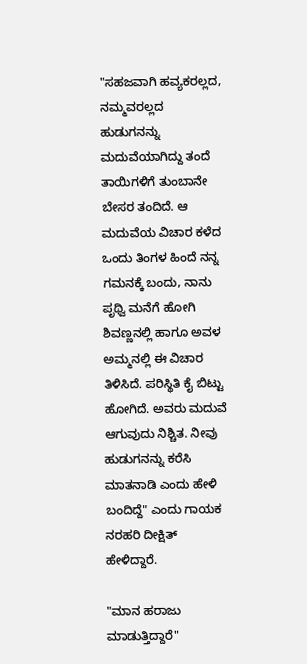"ಸಹಜವಾಗಿ ಹವ್ಯಕರಲ್ಲದ, ನಮ್ಮವರಲ್ಲದ ಹುಡುಗನನ್ನು ಮದುವೆಯಾಗಿದ್ದು ತಂದೆ ತಾಯಿಗಳಿಗೆ ತುಂಬಾನೇ ಬೇಸರ ತಂದಿದೆ. ಆ ಮದುವೆಯ ವಿಚಾರ ಕಳೆದ ಒಂದು ತಿಂಗಳ ಹಿಂದೆ ನನ್ನ ಗಮನಕ್ಕೆ ಬಂದು, ನಾನು ಪೃಥ್ವಿ ಮನೆಗೆ ಹೋಗಿ ಶಿವಣ್ಣನಲ್ಲಿ ಹಾಗೂ ಅವಳ ಅಮ್ಮನಲ್ಲಿ ಈ ವಿಚಾರ ತಿಳಿಸಿದೆ. ಪರಿಸ್ಥಿತಿ ಕೈ ಬಿಟ್ಟು ಹೋಗಿದೆ. ಅವರು ಮದುವೆ ಆಗುವುದು ನಿಶ್ಚಿತ. ನೀವು ಹುಡುಗನನ್ನು ಕರೆಸಿ ಮಾತನಾಡಿ ಎಂದು ಹೇಳಿ ಬಂದಿದ್ದೆ" ಎಂದು ಗಾಯಕ ನರಹರಿ ದೀಕ್ಷಿತ್ ಹೇಳಿದ್ದಾರೆ.

"ಮಾನ ಹರಾಜು ಮಾಡುತ್ತಿದ್ದಾರೆ"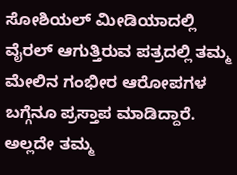ಸೋಶಿಯಲ್ ಮೀಡಿಯಾದಲ್ಲಿ ವೈರಲ್ ಆಗುತ್ತಿರುವ ಪತ್ರದಲ್ಲಿ ತಮ್ಮ ಮೇಲಿನ ಗಂಭೀರ ಆರೋಪಗಳ ಬಗ್ಗೆನೂ ಪ್ರಸ್ತಾಪ ಮಾಡಿದ್ದಾರೆ. ಅಲ್ಲದೇ ತಮ್ಮ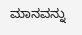ಮಾನವನ್ನು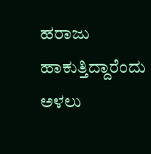ಹರಾಜು ಹಾಕುತ್ತಿದ್ದಾರೆಂದು ಅಳಲು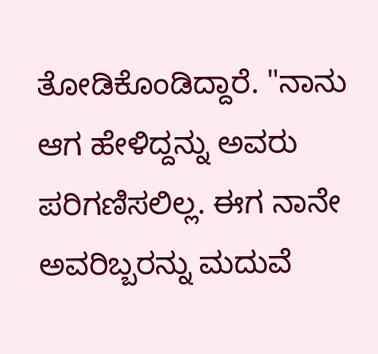ತೋಡಿಕೊಂಡಿದ್ದಾರೆ. "ನಾನು ಆಗ ಹೇಳಿದ್ದನ್ನು ಅವರು ಪರಿಗಣಿಸಲಿಲ್ಲ. ಈಗ ನಾನೇ ಅವರಿಬ್ಬರನ್ನು ಮದುವೆ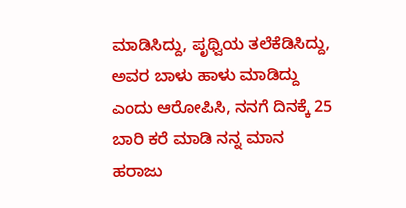ಮಾಡಿಸಿದ್ದು, ಪೃಥ್ವಿಯ ತಲೆಕೆಡಿಸಿದ್ದು, ಅವರ ಬಾಳು ಹಾಳು ಮಾಡಿದ್ದು ಎಂದು ಆರೋಪಿಸಿ, ನನಗೆ ದಿನಕ್ಕೆ 25 ಬಾರಿ ಕರೆ ಮಾಡಿ ನನ್ನ ಮಾನ ಹರಾಜು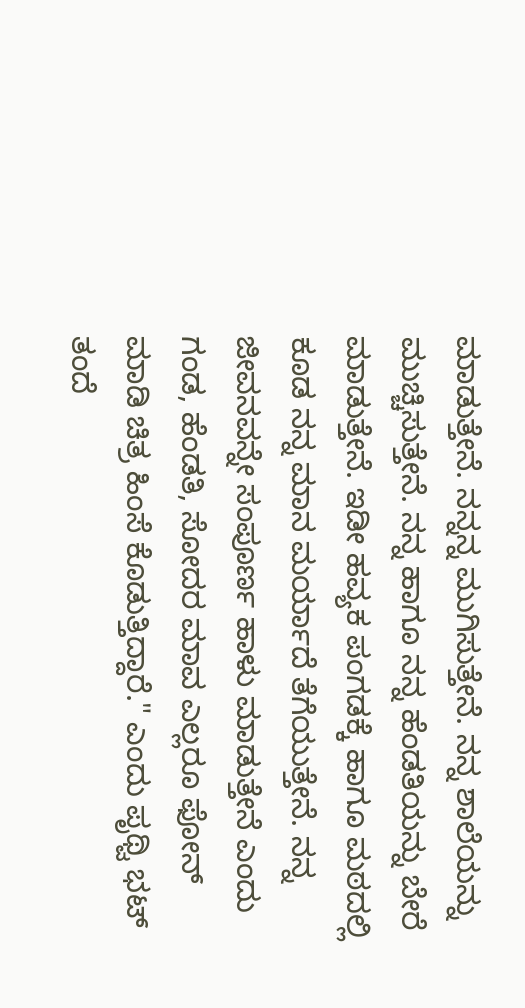ಮಾಡುತ್ತೇನೆ. ನನ್ನನ್ನ ಮುಗಿಸುತ್ತೇನೆ. ನನ್ನ ಶಾಲೆಯನ್ನು ಮುಚ್ಚಿಸುತ್ತೇನೆ. ನನ್ನ ಹಾಗೂ ನನ್ನ ಹೆಂಡತಿಯನ್ನು ಬೇರೆ ಮಾಡುತ್ತೇನೆ. ಇಡೀ ಹವ್ಯಕ ಪಂಗಡಕ್ಕೆ ಹಾಗೂ ಮಠದಲ್ಲಿ ಕೂಡ ನನ್ನ ಮಾನ ಮರ್ಯಾದೆ ತೆಗೆಯುತ್ತೇನೆ. ನನ್ನ ಜೀವನವನ್ನೇ ಸಂಪೂರ್ಣ ಹಾಳು ಮಾಡುತ್ತೇನೆ ಎಂದು ಗಂಡ, ಹೆಂಡತಿ, ಸೋದರ ಮಾವ ಎಲ್ಲರೂ ಫೋನ್‌ ಮಾಡಿ ಚಿತ್ರ ಹಿಂಸೆ ಕೊಡುತ್ತಿದ್ದಾರೆ." ಎಂದು ಪೃಥ್ವಿ ಭಟ್ ತಂದೆ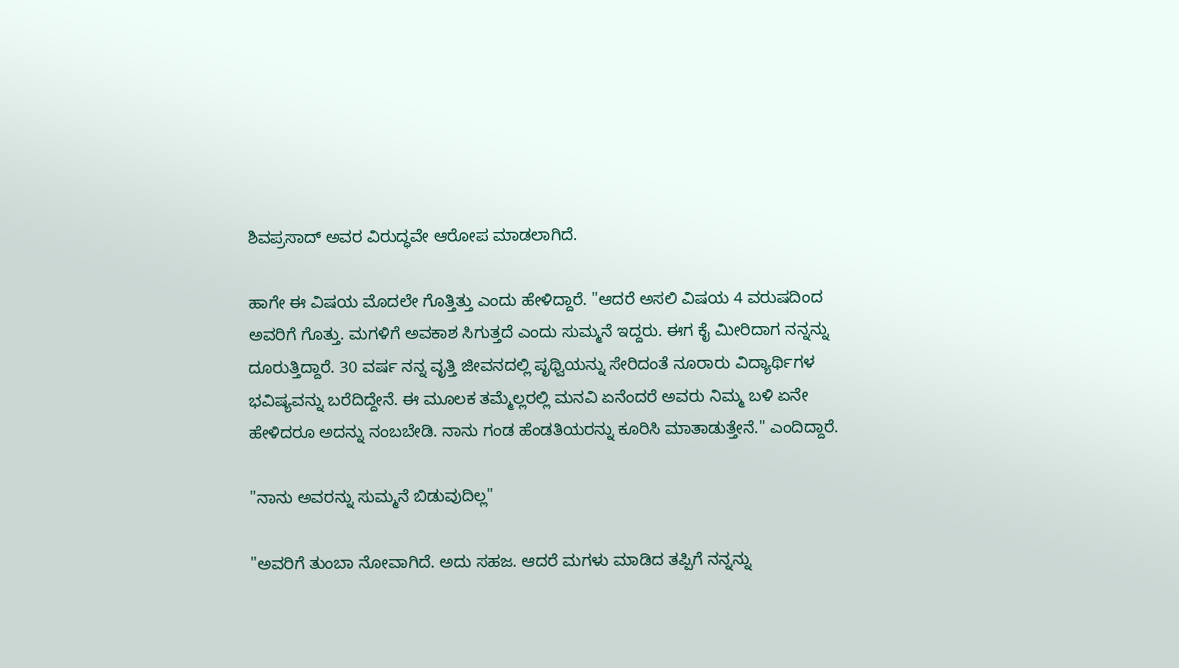ಶಿವಪ್ರಸಾದ್ ಅವರ ವಿರುದ್ಧವೇ ಆರೋಪ ಮಾಡಲಾಗಿದೆ.

ಹಾಗೇ ಈ ವಿಷಯ ಮೊದಲೇ ಗೊತ್ತಿತ್ತು ಎಂದು ಹೇಳಿದ್ದಾರೆ. "ಆದರೆ ಅಸಲಿ ವಿಷಯ 4 ವರುಷದಿಂದ ಅವರಿಗೆ ಗೊತ್ತು. ಮಗಳಿಗೆ ಅವಕಾಶ ಸಿಗುತ್ತದೆ ಎಂದು ಸುಮ್ಮನೆ ಇದ್ದರು. ಈಗ ಕೈ ಮೀರಿದಾಗ ನನ್ನನ್ನು ದೂರುತ್ತಿದ್ದಾರೆ. 30 ವರ್ಷ ನನ್ನ ವೃತ್ತಿ ಜೀವನದಲ್ಲಿ ಪೃಥ್ವಿಯನ್ನು ಸೇರಿದಂತೆ ನೂರಾರು ವಿದ್ಯಾರ್ಥಿಗಳ ಭವಿಷ್ಯವನ್ನು ಬರೆದಿದ್ದೇನೆ. ಈ ಮೂಲಕ ತಮ್ಮೆಲ್ಲರಲ್ಲಿ ಮನವಿ ಏನೆಂದರೆ ಅವರು ನಿಮ್ಮ ಬಳಿ ಏನೇ ಹೇಳಿದರೂ ಅದನ್ನು ನಂಬಬೇಡಿ. ನಾನು ಗಂಡ ಹೆಂಡತಿಯರನ್ನು ಕೂರಿಸಿ ಮಾತಾಡುತ್ತೇನೆ." ಎಂದಿದ್ದಾರೆ.

"ನಾನು ಅವರನ್ನು ಸುಮ್ಮನೆ ಬಿಡುವುದಿಲ್ಲ"

"ಅವರಿಗೆ ತುಂಬಾ ನೋವಾಗಿದೆ. ಅದು ಸಹಜ. ಆದರೆ ಮಗಳು ಮಾಡಿದ ತಪ್ಪಿಗೆ ನನ್ನನ್ನು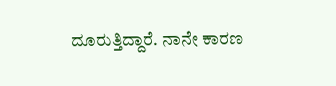ದೂರುತ್ತಿದ್ದಾರೆ. ನಾನೇ ಕಾರಣ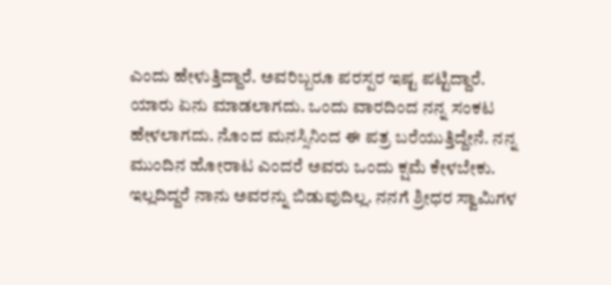ಎಂದು ಹೇಳುತ್ತಿದ್ದಾರೆ. ಅವರಿಬ್ಬರೂ ಪರಸ್ಪರ ಇಷ್ಟ ಪಟ್ಟಿದ್ದಾರೆ. ಯಾರು ಏನು ಮಾಡಲಾಗದು. ಒಂದು ವಾರದಿಂದ ನನ್ನ ಸಂಕಟ ಹೇಳಲಾಗದು. ನೊಂದ ಮನಸ್ಸಿನಿಂದ ಈ ಪತ್ರ ಬರೆಯುತ್ತಿದ್ದೇನೆ. ನನ್ನ ಮುಂದಿನ ಹೋರಾಟ ಎಂದರೆ ಅವರು ಒಂದು ಕ್ಷಮೆ ಕೇಳಬೇಕು. ಇಲ್ಲದಿದ್ದರೆ ನಾನು ಅವರನ್ನು ಬಿಡುವುದಿಲ್ಲ. ನನಗೆ ಶ್ರೀಧರ ಸ್ವಾಮಿಗಳ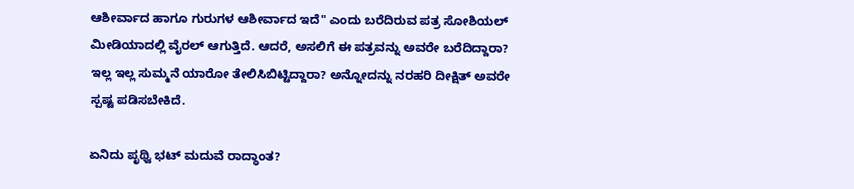ಆಶೀರ್ವಾದ ಹಾಗೂ ಗುರುಗಳ ಆಶೀರ್ವಾದ ಇದೆ" ಎಂದು ಬರೆದಿರುವ ಪತ್ರ ಸೋಶಿಯಲ್ ಮೀಡಿಯಾದಲ್ಲಿ ವೈರಲ್ ಆಗುತ್ತಿದೆ. ಆದರೆ, ಅಸಲಿಗೆ ಈ ಪತ್ರವನ್ನು ಅವರೇ ಬರೆದಿದ್ದಾರಾ? ಇಲ್ಲ ಇಲ್ಲ ಸುಮ್ಮನೆ ಯಾರೋ ತೇಲಿಸಿಬಿಟ್ಟಿದ್ದಾರಾ? ಅನ್ನೋದನ್ನು ನರಹರಿ ದೀಕ್ಷಿತ್ ಅವರೇ ಸ್ಪಷ್ಟ ಪಡಿಸಬೇಕಿದೆ.

ಏನಿದು ಪೃಥ್ವಿ ಭಟ್ ಮದುವೆ ರಾದ್ಧಾಂತ?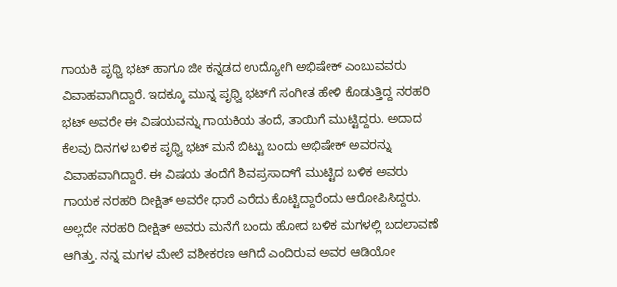ಗಾಯಕಿ ಪೃಥ್ವಿ ಭಟ್ ಹಾಗೂ ಜೀ ಕನ್ನಡದ ಉದ್ಯೋಗಿ ಅಭಿಷೇಕ್ ಎಂಬುವವರು ವಿವಾಹವಾಗಿದ್ದಾರೆ. ಇದಕ್ಕೂ ಮುನ್ನ ಪೃಥ್ವಿ ಭಟ್‌ಗೆ ಸಂಗೀತ ಹೇಳಿ ಕೊಡುತ್ತಿದ್ದ ನರಹರಿ ಭಟ್ ಅವರೇ ಈ ವಿಷಯವನ್ನು ಗಾಯಕಿಯ ತಂದೆ, ತಾಯಿಗೆ ಮುಟ್ಟಿದ್ದರು. ಅದಾದ ಕೆಲವು ದಿನಗಳ ಬಳಿಕ ಪೃಥ್ವಿ ಭಟ್ ಮನೆ ಬಿಟ್ಟು ಬಂದು ಅಭಿಷೇಕ್ ಅವರನ್ನು ವಿವಾಹವಾಗಿದ್ದಾರೆ. ಈ ವಿಷಯ ತಂದೆಗೆ ಶಿವಪ್ರಸಾದ್‌ಗೆ ಮುಟ್ಟಿದ ಬಳಿಕ ಅವರು ಗಾಯಕ ನರಹರಿ ದೀಕ್ಷಿತ್ ಅವರೇ ಧಾರೆ ಎರೆದು ಕೊಟ್ಟಿದ್ದಾರೆಂದು ಆರೋಪಿಸಿದ್ದರು. ಅಲ್ಲದೇ ನರಹರಿ ದೀಕ್ಷಿತ್ ಅವರು ಮನೆಗೆ ಬಂದು ಹೋದ ಬಳಿಕ ಮಗಳಲ್ಲಿ ಬದಲಾವಣೆ ಆಗಿತ್ತು. ನನ್ನ ಮಗಳ ಮೇಲೆ ವಶೀಕರಣ ಆಗಿದೆ ಎಂದಿರುವ ಅವರ ಆಡಿಯೋ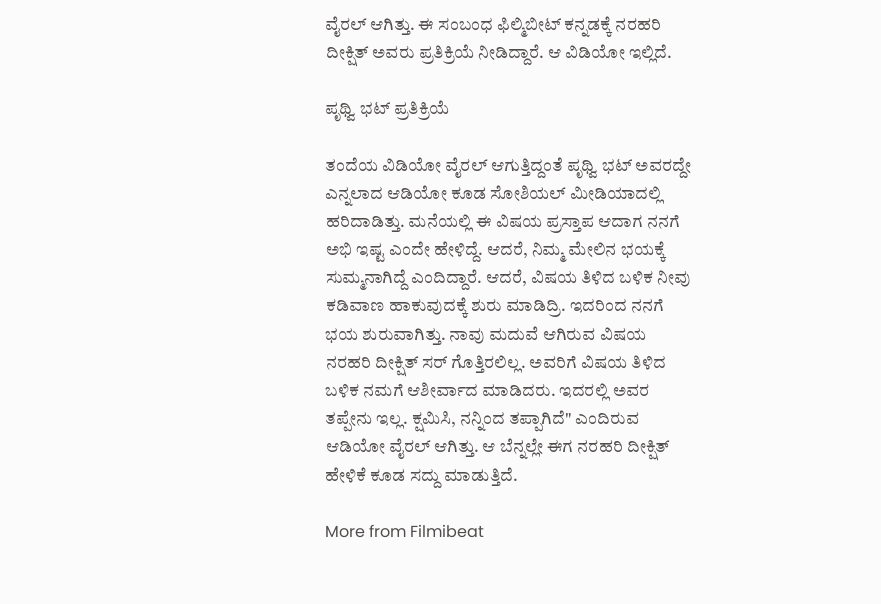ವೈರಲ್ ಆಗಿತ್ತು. ಈ ಸಂಬಂಧ ಫಿಲ್ಮಿಬೀಟ್ ಕನ್ನಡಕ್ಕೆ ನರಹರಿ ದೀಕ್ಷಿತ್ ಅವರು ಪ್ರತಿಕ್ರಿಯೆ ನೀಡಿದ್ದಾರೆ. ಆ ವಿಡಿಯೋ ಇಲ್ಲಿದೆ.

ಪೃಥ್ವಿ ಭಟ್ ಪ್ರತಿಕ್ರಿಯೆ

ತಂದೆಯ ವಿಡಿಯೋ ವೈರಲ್ ಆಗುತ್ತಿದ್ದಂತೆ ಪೃಥ್ವಿ ಭಟ್ ಅವರದ್ದೇ ಎನ್ನಲಾದ ಆಡಿಯೋ ಕೂಡ ಸೋಶಿಯಲ್ ಮೀಡಿಯಾದಲ್ಲಿ ಹರಿದಾಡಿತ್ತು. ಮನೆಯಲ್ಲಿ ಈ ವಿಷಯ ಪ್ರಸ್ತಾಪ ಆದಾಗ ನನಗೆ ಅಭಿ ಇಷ್ಟ ಎಂದೇ ಹೇಳಿದ್ದೆ. ಆದರೆ, ನಿಮ್ಮ ಮೇಲಿನ ಭಯಕ್ಕೆ ಸುಮ್ಮನಾಗಿದ್ದೆ ಎಂದಿದ್ದಾರೆ. ಆದರೆ, ವಿಷಯ ತಿಳಿದ ಬಳಿಕ ನೀವು ಕಡಿವಾಣ ಹಾಕುವುದಕ್ಕೆ ಶುರು ಮಾಡಿದ್ರಿ. ಇದರಿಂದ ನನಗೆ ಭಯ ಶುರುವಾಗಿತ್ತು. ನಾವು ಮದುವೆ ಆಗಿರುವ ವಿಷಯ ನರಹರಿ ದೀಕ್ಷಿತ್ ಸರ್ ಗೊತ್ತಿರಲಿಲ್ಲ. ಅವರಿಗೆ ವಿಷಯ ತಿಳಿದ ಬಳಿಕ ನಮಗೆ ಆಶೀರ್ವಾದ ಮಾಡಿದರು. ಇದರಲ್ಲಿ ಅವರ ತಪ್ಪೇನು ಇಲ್ಲ. ಕ್ಷಮಿಸಿ, ನನ್ನಿಂದ ತಪ್ಪಾಗಿದೆ" ಎಂದಿರುವ ಆಡಿಯೋ ವೈರಲ್ ಆಗಿತ್ತು. ಆ ಬೆನ್ನಲ್ಲೇ ಈಗ ನರಹರಿ ದೀಕ್ಷಿತ್ ಹೇಳಿಕೆ ಕೂಡ ಸದ್ದು ಮಾಡುತ್ತಿದೆ.

More from Filmibeat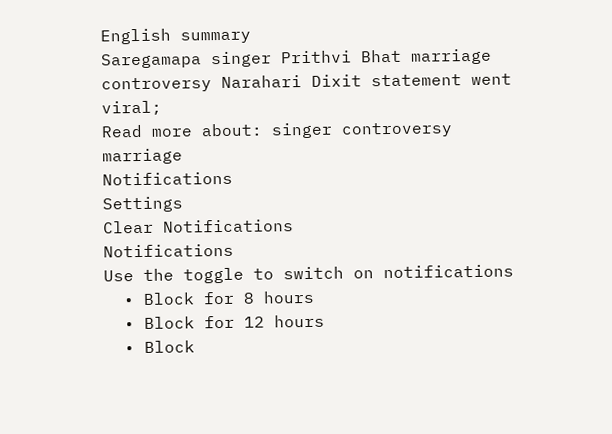English summary
Saregamapa singer Prithvi Bhat marriage controversy Narahari Dixit statement went viral;
Read more about: singer controversy marriage
Notifications
Settings
Clear Notifications
Notifications
Use the toggle to switch on notifications
  • Block for 8 hours
  • Block for 12 hours
  • Block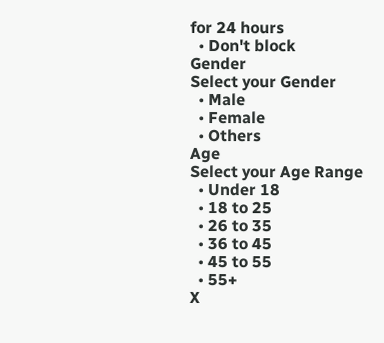for 24 hours
  • Don't block
Gender
Select your Gender
  • Male
  • Female
  • Others
Age
Select your Age Range
  • Under 18
  • 18 to 25
  • 26 to 35
  • 36 to 45
  • 45 to 55
  • 55+
X